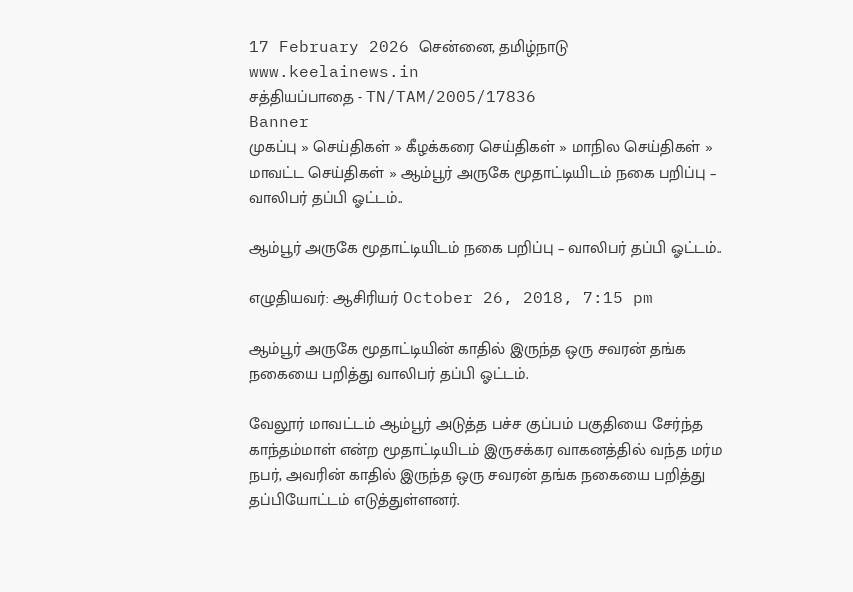17 February 2026 சென்னை, தமிழ்நாடு
www.keelainews.in
சத்தியப்பாதை - TN/TAM/2005/17836
Banner
முகப்பு » செய்திகள் » கீழக்கரை செய்திகள் » மாநில செய்திகள் » மாவட்ட செய்திகள் » ஆம்பூர் அருகே மூதாட்டியிடம் நகை பறிப்பு – வாலிபர் தப்பி ஓட்டம்..

ஆம்பூர் அருகே மூதாட்டியிடம் நகை பறிப்பு – வாலிபர் தப்பி ஓட்டம்..

எழுதியவர்: ஆசிரியர் October 26, 2018, 7:15 pm

ஆம்பூர் அருகே மூதாட்டியின் காதில் இருந்த ஒரு சவரன் தங்க நகையை பறித்து வாலிபர் தப்பி ஓட்டம்.

வேலூர் மாவட்டம் ஆம்பூர் அடுத்த பச்ச குப்பம் பகுதியை சேர்ந்த காந்தம்மாள் என்ற மூதாட்டியிடம் இருசக்கர வாகனத்தில் வந்த மர்ம நபர், அவரின் காதில் இருந்த ஒரு சவரன் தங்க நகையை பறித்து தப்பியோட்டம் எடுத்துள்ளனர்.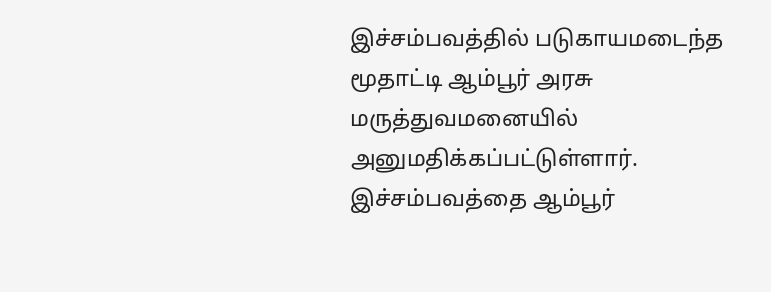இச்சம்பவத்தில் படுகாயமடைந்த மூதாட்டி ஆம்பூர் அரசு மருத்துவமனையில் அனுமதிக்கப்பட்டுள்ளார்.  இச்சம்பவத்தை ஆம்பூர்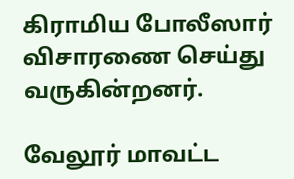கிராமிய போலீஸார் விசாரணை செய்து வருகின்றனர்.

வேலூர் மாவட்ட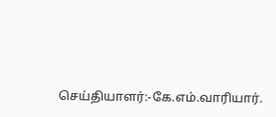செய்தியாளர்:-கே.எம்.வாரியார்.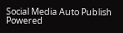Social Media Auto Publish Powered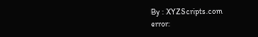By : XYZScripts.com
error: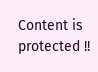Content is protected !!